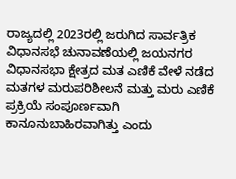ರಾಜ್ಯದಲ್ಲಿ 2023ರಲ್ಲಿ ಜರುಗಿದ ಸಾರ್ವತ್ರಿಕ ವಿಧಾನಸಭೆ ಚುನಾವಣೆಯಲ್ಲಿ ಜಯನಗರ ವಿಧಾನಸಭಾ ಕ್ಷೇತ್ರದ ಮತ ಎಣಿಕೆ ವೇಳೆ ನಡೆದ ಮತಗಳ ಮರುಪರಿಶೀಲನೆ ಮತ್ತು ಮರು ಎಣಿಕೆ ಪ್ರಕ್ರಿಯೆ ಸಂಪೂರ್ಣವಾಗಿ ಕಾನೂನುಬಾಹಿರವಾಗಿತ್ತು ಎಂದು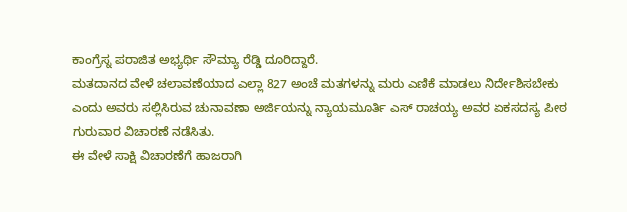ಕಾಂಗ್ರೆಸ್ನ ಪರಾಜಿತ ಅಭ್ಯರ್ಥಿ ಸೌಮ್ಯಾ ರೆಡ್ಡಿ ದೂರಿದ್ದಾರೆ.
ಮತದಾನದ ವೇಳೆ ಚಲಾವಣೆಯಾದ ಎಲ್ಲಾ 827 ಅಂಚೆ ಮತಗಳನ್ನು ಮರು ಎಣಿಕೆ ಮಾಡಲು ನಿರ್ದೇಶಿಸಬೇಕು ಎಂದು ಅವರು ಸಲ್ಲಿಸಿರುವ ಚುನಾವಣಾ ಅರ್ಜಿಯನ್ನು ನ್ಯಾಯಮೂರ್ತಿ ಎಸ್ ರಾಚಯ್ಯ ಅವರ ಏಕಸದಸ್ಯ ಪೀಠ ಗುರುವಾರ ವಿಚಾರಣೆ ನಡೆಸಿತು.
ಈ ವೇಳೆ ಸಾಕ್ಷಿ ವಿಚಾರಣೆಗೆ ಹಾಜರಾಗಿ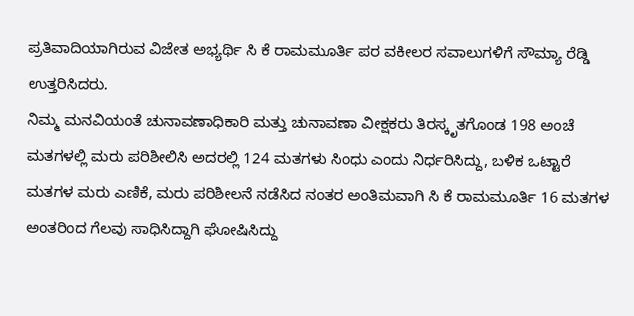ಪ್ರತಿವಾದಿಯಾಗಿರುವ ವಿಜೇತ ಅಭ್ಯರ್ಥಿ ಸಿ ಕೆ ರಾಮಮೂರ್ತಿ ಪರ ವಕೀಲರ ಸವಾಲುಗಳಿಗೆ ಸೌಮ್ಯಾ ರೆಡ್ಡಿ ಉತ್ತರಿಸಿದರು.
ನಿಮ್ಮ ಮನವಿಯಂತೆ ಚುನಾವಣಾಧಿಕಾರಿ ಮತ್ತು ಚುನಾವಣಾ ವೀಕ್ಷಕರು ತಿರಸ್ಕೃತಗೊಂಡ 198 ಅಂಚೆ ಮತಗಳಲ್ಲಿ ಮರು ಪರಿಶೀಲಿಸಿ ಅದರಲ್ಲಿ 124 ಮತಗಳು ಸಿಂಧು ಎಂದು ನಿರ್ಧರಿಸಿದ್ದು, ಬಳಿಕ ಒಟ್ಟಾರೆ ಮತಗಳ ಮರು ಎಣಿಕೆ, ಮರು ಪರಿಶೀಲನೆ ನಡೆಸಿದ ನಂತರ ಅಂತಿಮವಾಗಿ ಸಿ ಕೆ ರಾಮಮೂರ್ತಿ 16 ಮತಗಳ ಅಂತರಿಂದ ಗೆಲವು ಸಾಧಿಸಿದ್ದಾಗಿ ಘೋಷಿಸಿದ್ದು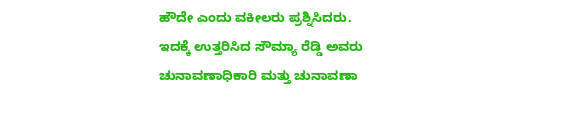ಹೌದೇ ಎಂದು ವಕೀಲರು ಪ್ರಶ್ನಿಸಿದರು.
ಇದಕ್ಕೆ ಉತ್ತರಿಸಿದ ಸೌಮ್ಯಾ ರೆಡ್ಡಿ ಅವರು ಚುನಾವಣಾಧಿಕಾರಿ ಮತ್ತು ಚುನಾವಣಾ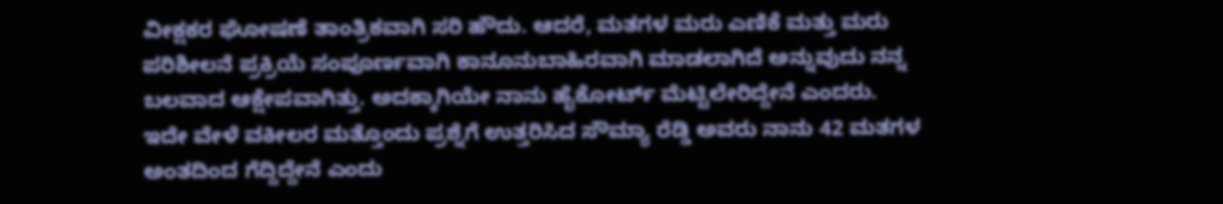ವೀಕ್ಷಕರ ಘೋಷಣೆ ತಾಂತ್ರಿಕವಾಗಿ ಸರಿ ಹೌದು. ಆದರೆ, ಮತಗಳ ಮರು ಎಣಿಕೆ ಮತ್ತು ಮರು ಪರಿಶೀಲನೆ ಪ್ರಕ್ರಿಯೆ ಸಂಪೂರ್ಣವಾಗಿ ಕಾನೂನುಬಾಹಿರವಾಗಿ ಮಾಡಲಾಗಿದೆ ಅನ್ನುವುದು ನನ್ನ ಬಲವಾದ ಆಕ್ಷೇಪವಾಗಿತ್ತು. ಅದಕ್ಕಾಗಿಯೇ ನಾನು ಹೈಕೋರ್ಟ್ ಮೆಟ್ಟಿಲೇರಿದ್ದೇನೆ ಎಂದರು.
ಇದೇ ವೇಳೆ ವಕೀಲರ ಮತ್ತೊಂದು ಪ್ರಶ್ನೆಗೆ ಉತ್ತರಿಸಿದ ಸೌಮ್ಯಾ ರೆಡ್ಡಿ ಅವರು ನಾನು 42 ಮತಗಳ ಅಂತದಿಂದ ಗೆದ್ದಿದ್ದೇನೆ ಎಂದು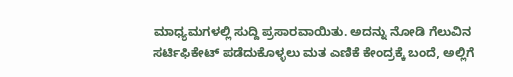ಮಾಧ್ಯಮಗಳಲ್ಲಿ ಸುದ್ದಿ ಪ್ರಸಾರವಾಯಿತು. ಅದನ್ನು ನೋಡಿ ಗೆಲುವಿನ ಸರ್ಟಿಫಿಕೇಟ್ ಪಡೆದುಕೊಳ್ಳಲು ಮತ ಎಣಿಕೆ ಕೇಂದ್ರಕ್ಕೆ ಬಂದೆ, ಅಲ್ಲಿಗೆ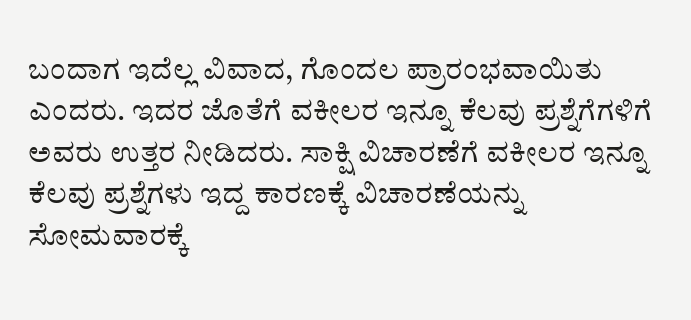ಬಂದಾಗ ಇದೆಲ್ಲ ವಿವಾದ, ಗೊಂದಲ ಪ್ರಾರಂಭವಾಯಿತು ಎಂದರು. ಇದರ ಜೊತೆಗೆ ವಕೀಲರ ಇನ್ನೂ ಕೆಲವು ಪ್ರಶ್ನೆಗೆಗಳಿಗೆ ಅವರು ಉತ್ತರ ನೀಡಿದರು. ಸಾಕ್ಷಿ ವಿಚಾರಣೆಗೆ ವಕೀಲರ ಇನ್ನೂ ಕೆಲವು ಪ್ರಶ್ನೆಗಳು ಇದ್ದ ಕಾರಣಕ್ಕೆ ವಿಚಾರಣೆಯನ್ನು ಸೋಮವಾರಕ್ಕೆ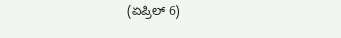(ಏಪ್ರಿಲ್ 6)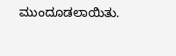ಮುಂದೂಡಲಾಯಿತು.